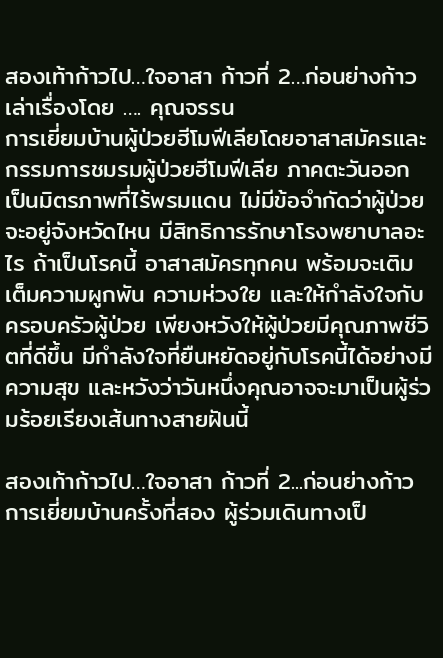สองเท้าก้าวไป…ใจอาสา ก้าวที่ 2…ก่อนย่างก้าว
เล่าเรื่องโดย …. คุณจรรน
การเยี่ยมบ้านผู้ป่วยฮีโมฟีเลียโดยอาสาสมัครและกรรมการชมรมผู้ป่วยฮีโมฟีเลีย ภาคตะวันออก เป็นมิตรภาพที่ไร้พรมแดน ไม่มีข้อจำกัดว่าผู้ป่วยจะอยู่จังหวัดไหน มีสิทธิการรักษาโรงพยาบาลอะไร ถ้าเป็นโรคนี้ อาสาสมัครทุกคน พร้อมจะเติมเต็มความผูกพัน ความห่วงใย และให้กำลังใจกับครอบครัวผู้ป่วย เพียงหวังให้ผู้ป่วยมีคุณภาพชีวิตที่ดีขึ้น มีกำลังใจที่ยืนหยัดอยู่กับโรคนี้ได้อย่างมีความสุข และหวังว่าวันหนึ่งคุณอาจจะมาเป็นผู้ร่วมร้อยเรียงเส้นทางสายฝันนี้

สองเท้าก้าวไป…ใจอาสา ก้าวที่ 2...ก่อนย่างก้าว
การเยี่ยมบ้านครั้งที่สอง ผู้ร่วมเดินทางเป็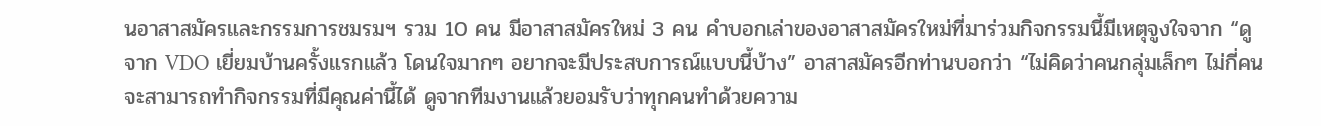นอาสาสมัครและกรรมการชมรมฯ รวม 10 คน มีอาสาสมัครใหม่ 3 คน คำบอกเล่าของอาสาสมัครใหม่ที่มาร่วมกิจกรรมนี้มีเหตุจูงใจจาก “ดูจาก VDO เยี่ยมบ้านครั้งแรกแล้ว โดนใจมากๆ อยากจะมีประสบการณ์แบบนี้บ้าง” อาสาสมัครอีกท่านบอกว่า “ไม่คิดว่าคนกลุ่มเล็กๆ ไม่กี่คน จะสามารถทำกิจกรรมที่มีคุณค่านี้ได้ ดูจากทีมงานแล้วยอมรับว่าทุกคนทำด้วยความ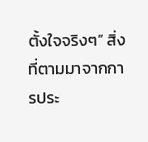ตั้งใจจริงๆ” สิ่งที่ตามมาจากการประ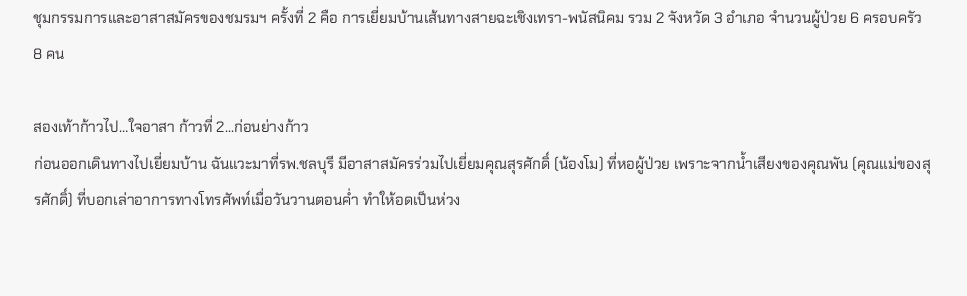ชุมกรรมการและอาสาสมัครของชมรมฯ ครั้งที่ 2 คือ การเยี่ยมบ้านเส้นทางสายฉะเชิงเทรา-พนัสนิคม รวม 2 จังหวัด 3 อำเภอ จำนวนผู้ป่วย 6 ครอบครัว 8 คน

สองเท้าก้าวไป…ใจอาสา ก้าวที่ 2...ก่อนย่างก้าว
ก่อนออกเดินทางไปเยี่ยมบ้าน ฉันแวะมาที่รพ.ชลบุรี มีอาสาสมัครร่วมไปเยี่ยมคุณสุรศักดิ์ (น้องโม) ที่หอผู้ป่วย เพราะจากน้ำเสียงของคุณพัน (คุณแม่ของสุรศักดิ์) ที่บอกเล่าอาการทางโทรศัพท์เมื่อวันวานตอนค่ำ ทำให้อดเป็นห่วง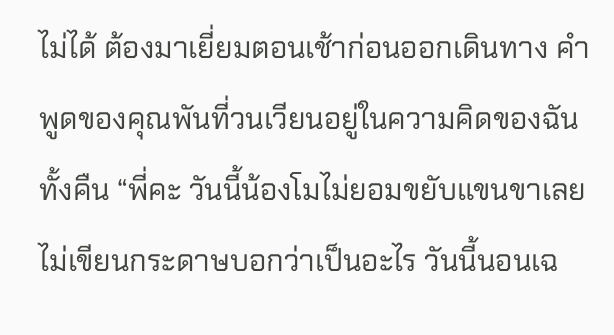ไม่ได้ ต้องมาเยี่ยมตอนเช้าก่อนออกเดินทาง คำพูดของคุณพันที่วนเวียนอยู่ในความคิดของฉันทั้งคืน “พี่คะ วันนี้น้องโมไม่ยอมขยับแขนขาเลย ไม่เขียนกระดาษบอกว่าเป็นอะไร วันนี้นอนเฉ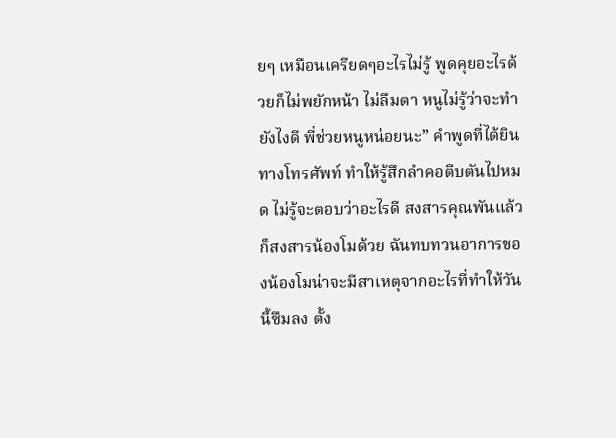ยๆ เหมือนเครียดๆอะไรไม่รู้ พูดคุยอะไรด้วยก็ไม่พยักหน้า ไม่ลืมตา หนูไม่รู้ว่าจะทำยังไงดี พี่ช่วยหนูหน่อยนะ” คำพูดที่ได้ยินทางโทรศัพท์ ทำให้รู้สึกลำคอตีบตันไปหมด ไม่รู้จะตอบว่าอะไรดี สงสารคุณพันแล้วก็สงสารน้องโมด้วย ฉันทบทวนอาการของน้องโมน่าจะมีสาเหตุจากอะไรที่ทำให้วันนี้ซึมลง ตั้ง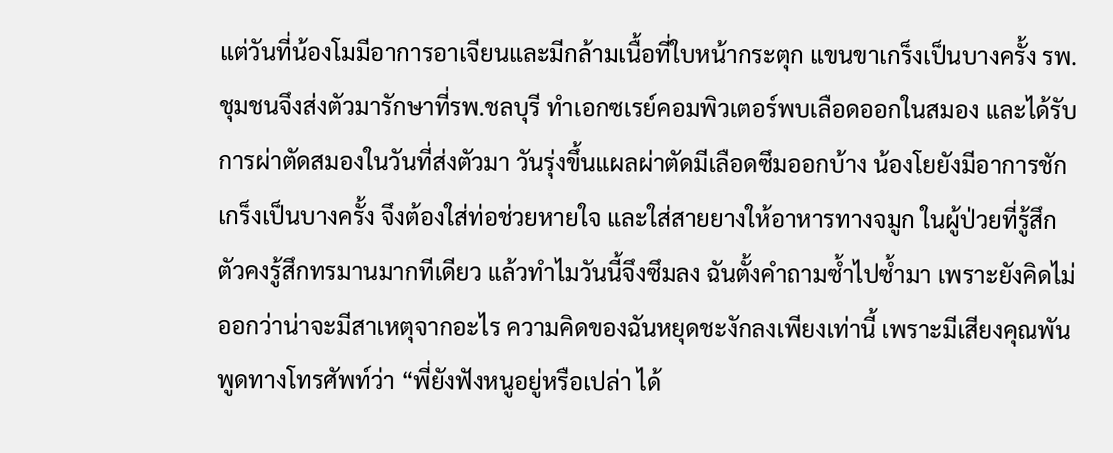แต่วันที่น้องโมมีอาการอาเจียนและมีกล้ามเนื้อที่ใบหน้ากระตุก แขนขาเกร็งเป็นบางครั้ง รพ.ชุมชนจึงส่งตัวมารักษาที่รพ.ชลบุรี ทำเอกซเรย์คอมพิวเตอร์พบเลือดออกในสมอง และได้รับการผ่าตัดสมองในวันที่ส่งตัวมา วันรุ่งขึ้นแผลผ่าตัดมีเลือดซึมออกบ้าง น้องโยยังมีอาการชักเกร็งเป็นบางครั้ง จึงต้องใส่ท่อช่วยหายใจ และใส่สายยางให้อาหารทางจมูก ในผู้ป่วยที่รู้สึกตัวคงรู้สึกทรมานมากทีเดียว แล้วทำไมวันนี้จึงซึมลง ฉันตั้งคำถามซ้ำไปซ้ำมา เพราะยังคิดไม่ออกว่าน่าจะมีสาเหตุจากอะไร ความคิดของฉันหยุดชะงักลงเพียงเท่านี้ เพราะมีเสียงคุณพันพูดทางโทรศัพท์ว่า “พี่ยังฟังหนูอยู่หรือเปล่า ได้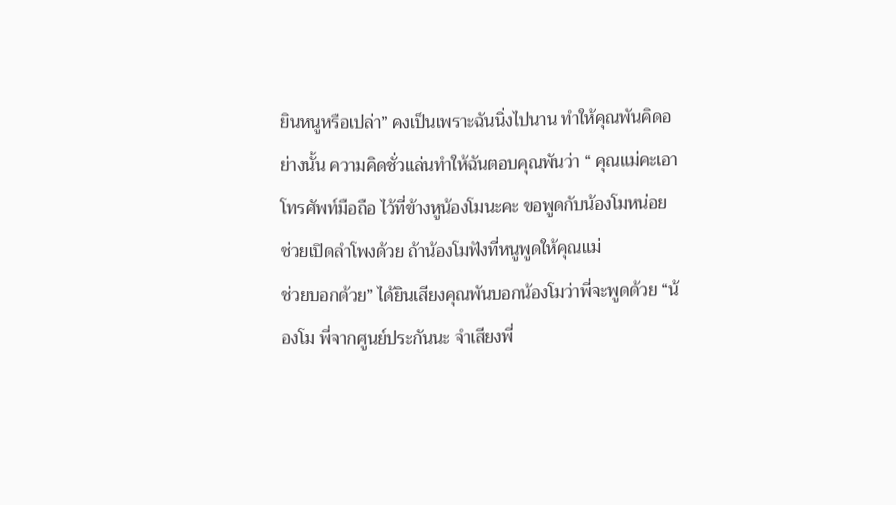ยินหนูหรือเปล่า” คงเป็นเพราะฉันนิ่งไปนาน ทำให้คุณพันคิดอย่างนั้น ความคิดชั่วแล่นทำให้ฉันตอบคุณพันว่า “ คุณแม่คะเอาโทรศัพท์มือถือ ไว้ที่ข้างหูน้องโมนะคะ ขอพูดกับน้องโมหน่อย ช่วยเปิดลำโพงด้วย ถ้าน้องโมฟังที่หนูพูดให้คุณแม่
ช่วยบอกด้วย” ได้ยินเสียงคุณพันบอกน้องโมว่าพี่จะพูดด้วย “น้องโม พี่จากศูนย์ประกันนะ จำเสียงพี่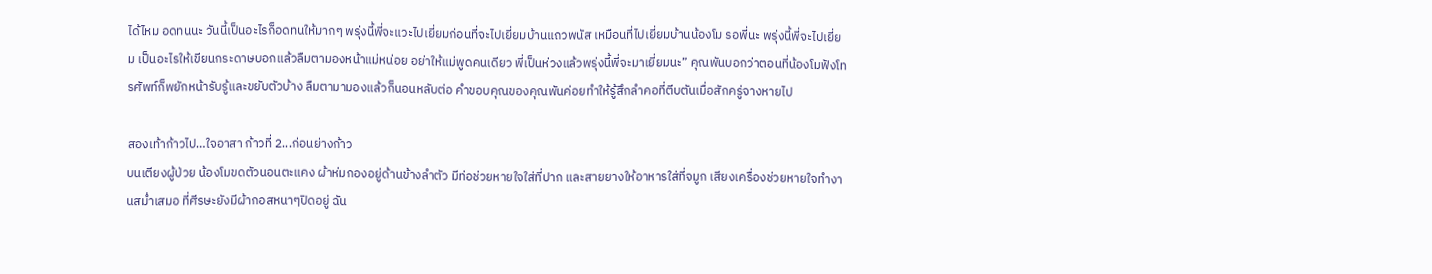ได้ไหม อดทนนะ วันนี้เป็นอะไรก็อดทนให้มากๆ พรุ่งนี้พี่จะแวะไปเยี่ยมก่อนที่จะไปเยี่ยมบ้านแถวพนัส เหมือนที่ไปเยี่ยมบ้านน้องโม รอพี่นะ พรุ่งนี้พี่จะไปเยี่ยม เป็นอะไรให้เขียนกระดาษบอกแล้วลืมตามองหน้าแม่หน่อย อย่าให้แม่พูดคนเดียว พี่เป็นห่วงแล้วพรุ่งนี้พี่จะมาเยี่ยมนะ” คุณพันบอกว่าตอนที่น้องโมฟังโทรศัพท์ก็พยักหน้ารับรู้และขยับตัวบ้าง ลืมตามามองแล้วก็นอนหลับต่อ คำขอบคุณของคุณพันค่อยทำให้รู้สึกลำคอที่ตีบตันเมื่อสักครู่จางหายไป

สองเท้าก้าวไป…ใจอาสา ก้าวที่ 2...ก่อนย่างก้าว
บนเตียงผู้ป่วย น้องโมขดตัวนอนตะแคง ผ้าห่มกองอยู่ด้านข้างลำตัว มีท่อช่วยหายใจใส่ที่ปาก และสายยางให้อาหารใส่ที่จมูก เสียงเครื่องช่วยหายใจทำงานสม่ำเสมอ ที่ศีรษะยังมีผ้ากอสหนาๆปิดอยู่ ฉัน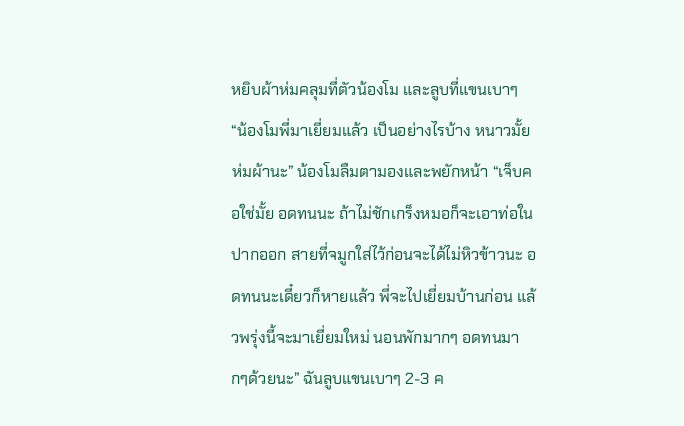หยิบผ้าห่มคลุมที่ตัวน้องโม และลูบที่แขนเบาๆ “น้องโมพี่มาเยี่ยมแล้ว เป็นอย่างไรบ้าง หนาวมั้ยห่มผ้านะ” น้องโมลืมตามองและพยักหน้า “เจ็บคอใช่มั้ย อดทนนะ ถ้าไม่ชักเกร็งหมอก็จะเอาท่อในปากออก สายที่จมูกใส่ไว้ก่อนจะได้ไม่หิวข้าวนะ อดทนนะเดี๋ยวก็หายแล้ว พี่จะไปเยี่ยมบ้านก่อน แล้วพรุ่งนี้จะมาเยี่ยมใหม่ นอนพักมากๆ อดทนมากๆด้วยนะ” ฉันลูบแขนเบาๆ 2-3 ค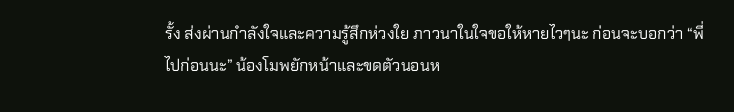รั้ง ส่งผ่านกำลังใจและความรู้สึกห่วงใย ภาวนาในใจขอให้หายไวๆนะ ก่อนจะบอกว่า “พี่ไปก่อนนะ” น้องโมพยักหน้าและขดตัวนอนห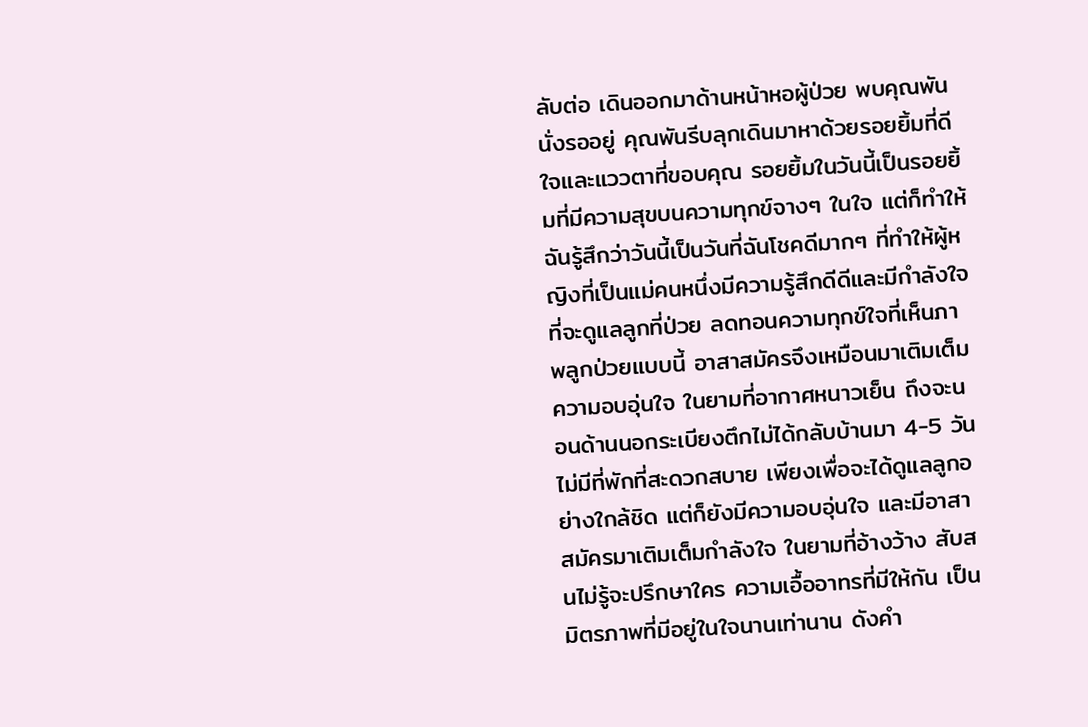ลับต่อ เดินออกมาด้านหน้าหอผู้ป่วย พบคุณพันนั่งรออยู่ คุณพันรีบลุกเดินมาหาด้วยรอยยิ้มที่ดีใจและแววตาที่ขอบคุณ รอยยิ้มในวันนี้เป็นรอยยิ้มที่มีความสุขบนความทุกข์จางๆ ในใจ แต่ก็ทำให้ฉันรู้สึกว่าวันนี้เป็นวันที่ฉันโชคดีมากๆ ที่ทำให้ผู้หญิงที่เป็นแม่คนหนึ่งมีความรู้สึกดีดีและมีกำลังใจ ที่จะดูแลลูกที่ป่วย ลดทอนความทุกข์ใจที่เห็นภาพลูกป่วยแบบนี้ อาสาสมัครจึงเหมือนมาเติมเต็มความอบอุ่นใจ ในยามที่อากาศหนาวเย็น ถึงจะนอนด้านนอกระเบียงตึกไม่ได้กลับบ้านมา 4-5 วัน ไม่มีที่พักที่สะดวกสบาย เพียงเพื่อจะได้ดูแลลูกอย่างใกล้ชิด แต่ก็ยังมีความอบอุ่นใจ และมีอาสาสมัครมาเติมเต็มกำลังใจ ในยามที่อ้างว้าง สับสนไม่รู้จะปรึกษาใคร ความเอื้ออาทรที่มีให้กัน เป็นมิตรภาพที่มีอยู่ในใจนานเท่านาน ดังคำ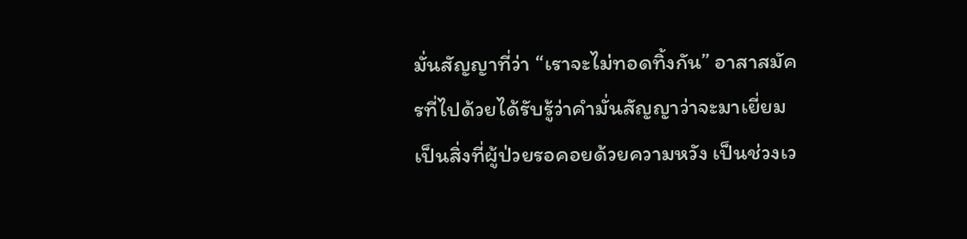มั่นสัญญาที่ว่า “เราจะไม่ทอดทิ้งกัน” อาสาสมัครที่ไปด้วยได้รับรู้ว่าคำมั่นสัญญาว่าจะมาเยี่ยม เป็นสิ่งที่ผู้ป่วยรอคอยด้วยความหวัง เป็นช่วงเว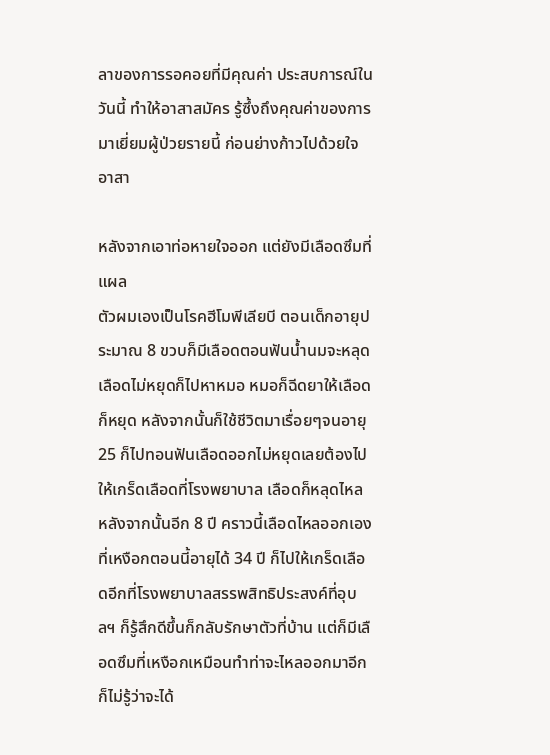ลาของการรอคอยที่มีคุณค่า ประสบการณ์ในวันนี้ ทำให้อาสาสมัคร รู้ซึ้งถึงคุณค่าของการมาเยี่ยมผู้ป่วยรายนี้ ก่อนย่างก้าวไปด้วยใจอาสา

หลังจากเอาท่อหายใจออก แต่ยังมีเลือดซึมที่แผล
ตัวผมเองเป็นโรคฮีโมพีเลียบี ตอนเด็กอายุประมาณ 8 ขวบก็มีเลือดตอนฟันน้ำนมจะหลุด เลือดไม่หยุดก็ไปหาหมอ หมอก็ฉีดยาให้เลือดก็หยุด หลังจากนั้นก็ใช้ชีวิตมาเรื่อยๆจนอายุ 25 ก็ไปทอนฟันเลือดออกไม่หยุดเลยต้องไปให้เกร็ดเลือดที่โรงพยาบาล เลือดก็หลุดไหล หลังจากนั้นอีก 8 ปี คราวนี้เลือดไหลออกเองที่เหงือกตอนนี้อายุได้ 34 ปี ก็ไปให้เกร็ดเลือดอีกที่โรงพยาบาลสรรพสิทธิประสงค์ที่อุบลฯ ก็รู้สึกดีขึ้นก็กลับรักษาตัวที่บ้าน แต่ก็มีเลือดซึมที่เหงือกเหมือนทำท่าจะไหลออกมาอีก ก็ไม่รู้ว่าจะได้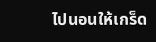ไปนอนให้เกร็ด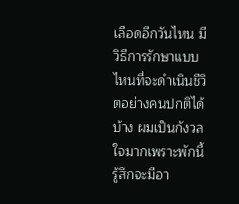เลือดอีกวันไหน มีวิธีการรักษาแบบไหนที่จะดำเนินชีวิตอย่างคนปกติได้บ้าง ผมเป็นกังวลใจมากเพราะพักนี้รู้สึกจะมีอา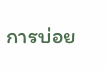การบ่อย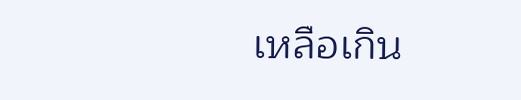เหลือเกิน